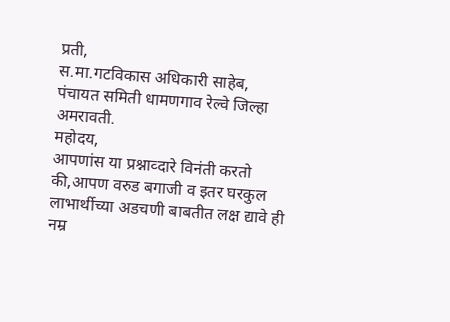प्रती,
स.मा.गटविकास अधिकारी साहेब,
पंचायत समिती धामणगाव रेल्वे जिल्हा अमरावती.
महोदय,
आपणांस या प्रश्नाव्दारे विनंती करतो की,आपण वरुड बगाजी व इतर घरकुल लाभार्थीच्या अडचणी बाबतीत लक्ष द्यावे ही नम्र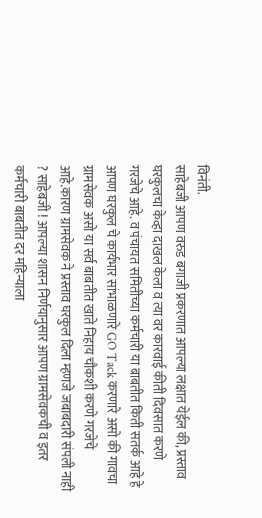विनंती.
साहेबजी आपण वरुड बगाजी प्रकरणात आपल्या लक्षात येईल की, प्रस्ताव घरकुलचा केव्हा दाखल केला व त्या वर कारवाई कीती दिवसात करणे गरजेचे आहे. व पंचायत समितीच्या कर्मचारी या बाबतीत किती सतर्क आहे हे आपण घरकुल चे कार्यभार सांभाळणारे GO Tack करणारे असो की गावचा ग्रामसेवक असो या सर्व बाबतीत खाते निहाय चौकशी करणे गरजेचे आहे.कारण ग्रामसेवक ने प्रस्ताव घरकुल दिला म्हणजे जबाबदारी संपली नाही ? साहेबजी ! आपल्या शासन निर्णयानुसार आपण ग्रामसेवकची व इतर कर्मचारी बाबतीत दर महिन्याला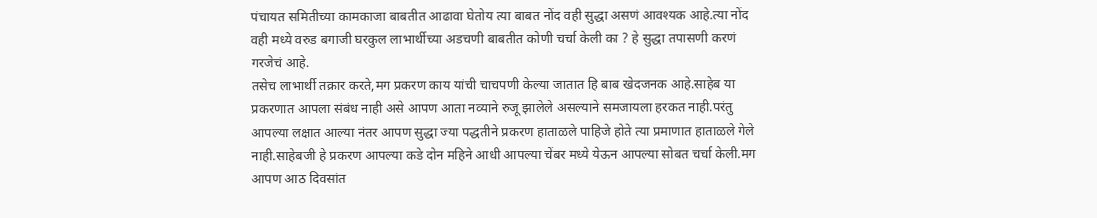पंचायत समितीच्या कामकाजा बाबतीत आढावा घेतोय त्या बाबत नोंद वही सुद्धा असणं आवश्यक आहे.त्या नोंद वही मध्ये वरुड बगाजी घरकुल लाभार्थीच्या अडचणी बाबतीत कोणी चर्चा केली का ? हे सुद्धा तपासणी करणं गरजेचं आहे.
तसेच लाभार्थी तक्रार करते,मग प्रकरण काय यांची चाचपणी केल्या जातात हि बाब खेदजनक आहे.साहेब या प्रकरणात आपला संबंध नाही असे आपण आता नव्याने रुजू झालेले असल्याने समजायला हरकत नाही.परंतु आपल्या लक्षात आल्या नंतर आपण सुद्धा ज्या पद्धतीने प्रकरण हाताळले पाहिजे होते त्या प्रमाणात हाताळले गेले नाही.साहेबजी हे प्रकरण आपल्या कडे दोन महिने आधी आपल्या चेंबर मध्ये येऊन आपल्या सोबत चर्चा केली.मग आपण आठ दिवसांत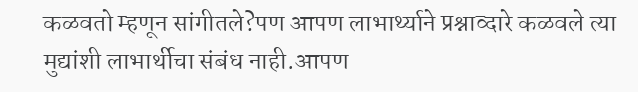कळवतो म्हणून सांगीतले?पण आपण लाभार्थ्याने प्रश्नाव्दारे कळवले त्या मुद्यांशी लाभार्थीचा संबंध नाही.आपण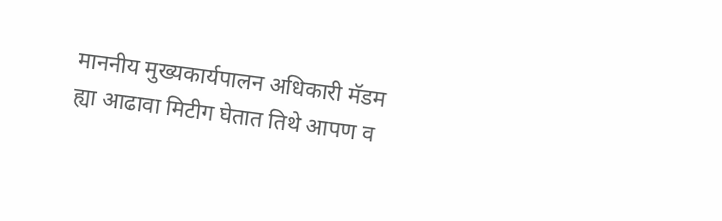माननीय मुख्यकार्यपालन अधिकारी मॅडम ह्या आढावा मिटीग घेतात तिथे आपण व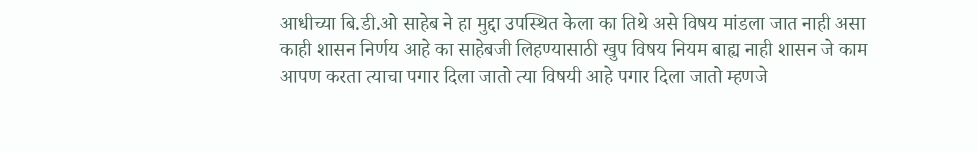आधीच्या बि.डी.ओ साहेब ने हा मुद्दा उपस्थित केला का तिथे असे विषय मांडला जात नाही असा काही शासन निर्णय आहे का साहेबजी लिहण्यासाठी खुप विषय नियम बाह्य नाही शासन जे काम आपण करता त्याचा पगार दिला जातो त्या विषयी आहे पगार दिला जातो म्हणजे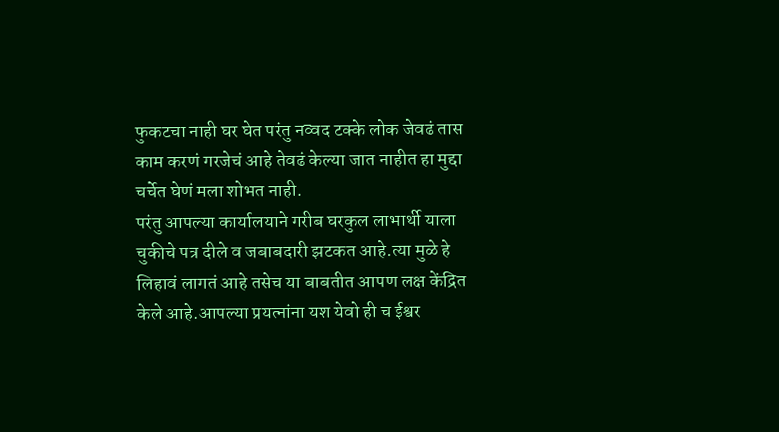फुकटचा नाही घर घेत परंतु नव्वद टक्के लोक जेवढं तास काम करणं गरजेचं आहे तेवढं केल्या जात नाहीत हा मुद्दा चर्चेत घेणं मला शोभत नाही.
परंतु आपल्या कार्यालयाने गरीब घरकुल लाभार्थी याला चुकीचे पत्र दीले व जबाबदारी झटकत आहे.त्या मुळे हे लिहावं लागतं आहे तसेच या बाबतीत आपण लक्ष केंद्रित केले आहे.आपल्या प्रयत्नांना यश येवो ही च ईश्वर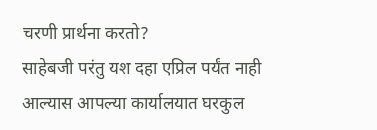चरणी प्रार्थना करतो?
साहेबजी परंतु यश दहा एप्रिल पर्यंत नाही आल्यास आपल्या कार्यालयात घरकुल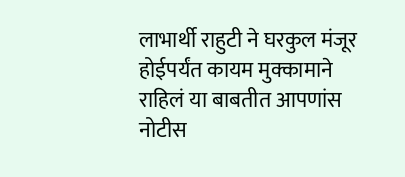लाभार्थी राहुटी ने घरकुल मंजूर होईपर्यंत कायम मुक्कामाने राहिलं या बाबतीत आपणांस नोटीस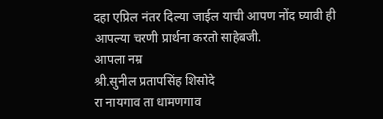दहा एप्रिल नंतर दिल्या जाईल याची आपण नोंद घ्यावी ही आपल्या चरणी प्रार्थना करतो साहेबजी.
आपला नम्र
श्री.सुनील प्रतापसिंह शिसोदे
रा नायगाव ता धामणगाव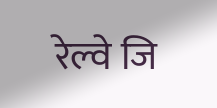रेल्वे जि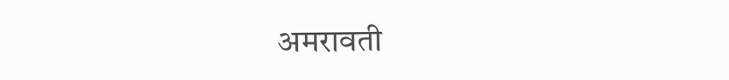अमरावती